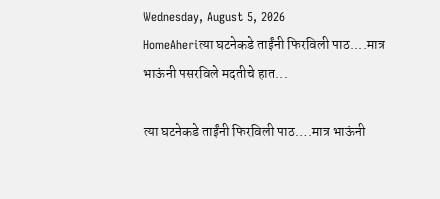Wednesday, August 5, 2026
HomeAheriत्या घटनेकडे ताईंनी फिरविली पाठ....मात्र भाऊंनी पसरविले मदतीचे हात...

त्या घटनेकडे ताईंनी फिरविली पाठ….मात्र भाऊंनी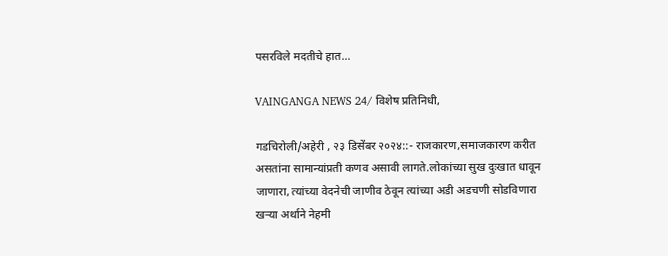पसरविले मदतीचे हात…

VAINGANGA NEWS 24/ विशेष प्रतिनिधी,

गडचिरोली/अहेरी , २३ डिसेंबर २०२४::- राजकारण,समाजकारण करीत असतांना सामान्यांप्रती कणव असावी लागते.लोकांच्या सुख दुःखात धावून जाणारा, त्यांच्या वेदनेची जाणीव ठेवून त्यांच्या अडी अडचणी सोडविणारा खऱ्या अर्थाने नेहमी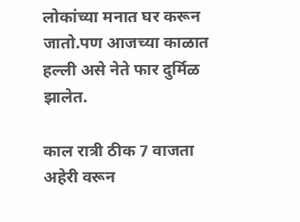लोकांच्या मनात घर करून जातो.पण आजच्या काळात हल्ली असे नेते फार दुर्मिळ झालेत.

काल रात्री ठीक 7 वाजता अहेरी वरून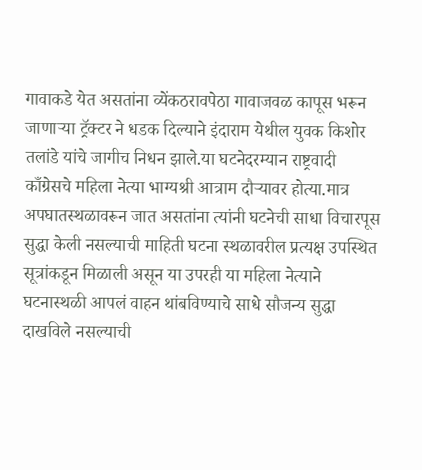गावाकडे येत असतांना व्येंकठरावपेठा गावाजवळ कापूस भरून जाणाऱ्या ट्रॅक्टर ने धडक दिल्याने इंदाराम येथील युवक किशोर तलांडे यांचे जागीच निधन झाले.या घटनेदरम्यान राष्ट्रवादी काँग्रेसचे महिला नेत्या भाग्यश्री आत्राम दौऱ्यावर होत्या.मात्र अपघातस्थळावरून जात असतांना त्यांनी घटनेची साधा विचारपूस सुद्धा केली नसल्याची माहिती घटना स्थळावरील प्रत्यक्ष उपस्थित सूत्रांकडून मिळाली असून या उपरही या महिला नेत्याने घटनास्थळी आपलं वाहन थांबविण्याचे साधे सौजन्य सुद्धा दाखविले नसल्याची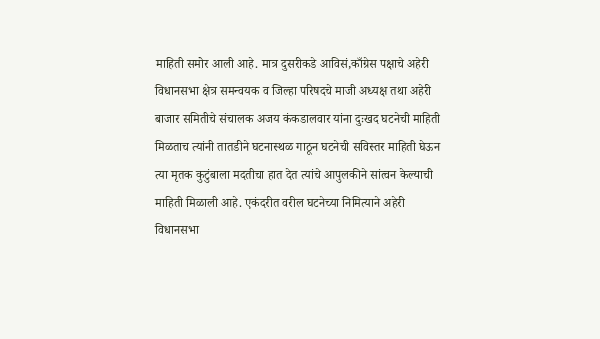माहिती समोर आली आहे. मात्र दुसरीकडे आविसं,काँग्रेस पक्षाचे अहेरी विधानसभा क्षेत्र समन्वयक व जिल्हा परिषदचे माजी अध्यक्ष तथा अहेरी बाजार समितीचे संचालक अजय कंकडालवार यांना दुःखद घटनेची माहिती मिळताच त्यांनी तातडीने घटनास्थळ गाठून घटनेची सविस्तर माहिती घेऊन त्या मृतक कुटुंबाला मदतीचा हात देत त्यांचे आपुलकीने सांत्वन केल्याची माहिती मिळाली आहे. एकंदरीत वरील घटनेच्या निमित्याने अहेरी विधानसभा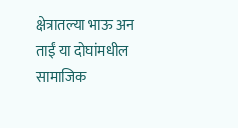क्षेत्रातल्या भाऊ अन ताईं या दोघांमधील सामाजिक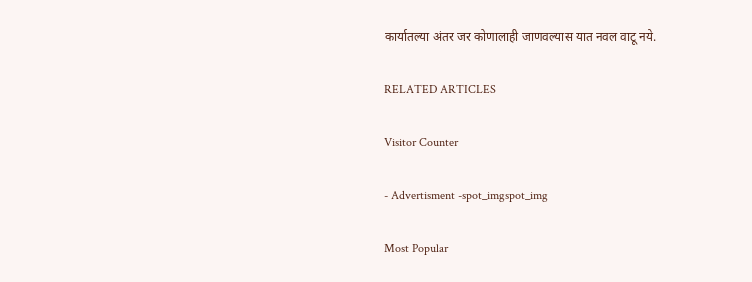कार्यातल्या अंतर जर कोणालाही जाणवल्यास यात नवल वाटू नये.

RELATED ARTICLES

Visitor Counter

- Advertisment -spot_imgspot_img

Most Popular